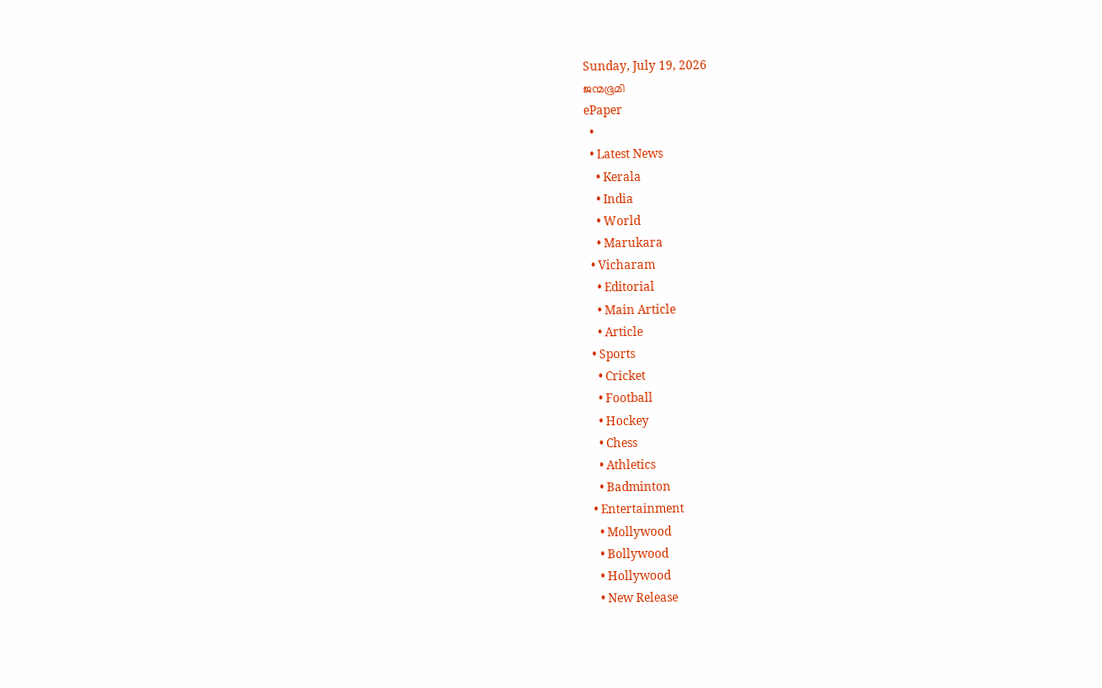Sunday, July 19, 2026
ജന്മഭൂമി
ePaper
  •
  • Latest News
    • Kerala
    • India
    • World
    • Marukara
  • Vicharam
    • Editorial
    • Main Article
    • Article
  • Sports
    • Cricket
    • Football
    • Hockey
    • Chess
    • Athletics
    • Badminton
  • Entertainment
    • Mollywood
    • Bollywood
    • Hollywood
    • New Release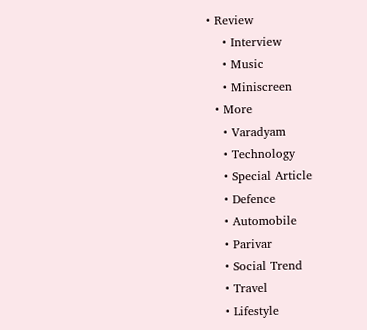• Review
    • Interview
    • Music
    • Miniscreen
  • More
    • Varadyam
    • Technology
    • Special Article
    • Defence
    • Automobile
    • Parivar
    • Social Trend
    • Travel
    • Lifestyle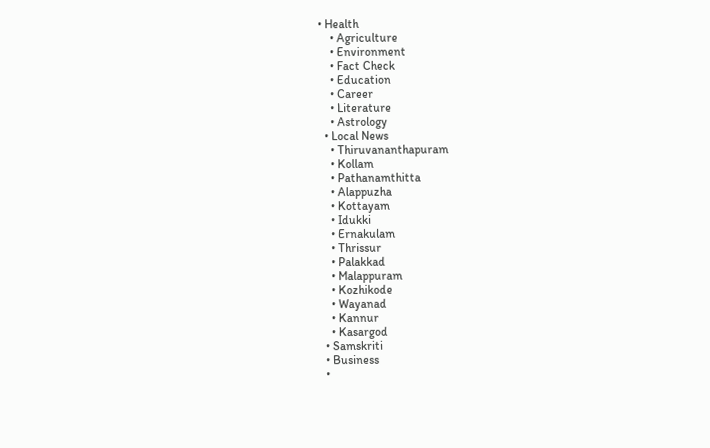• Health
    • Agriculture
    • Environment
    • Fact Check
    • Education
    • Career
    • Literature
    • Astrology
  • Local News
    • Thiruvananthapuram
    • Kollam
    • Pathanamthitta
    • Alappuzha
    • Kottayam
    • Idukki
    • Ernakulam
    • Thrissur
    • Palakkad
    • Malappuram
    • Kozhikode
    • Wayanad
    • Kannur
    • Kasargod
  • Samskriti
  • Business
  •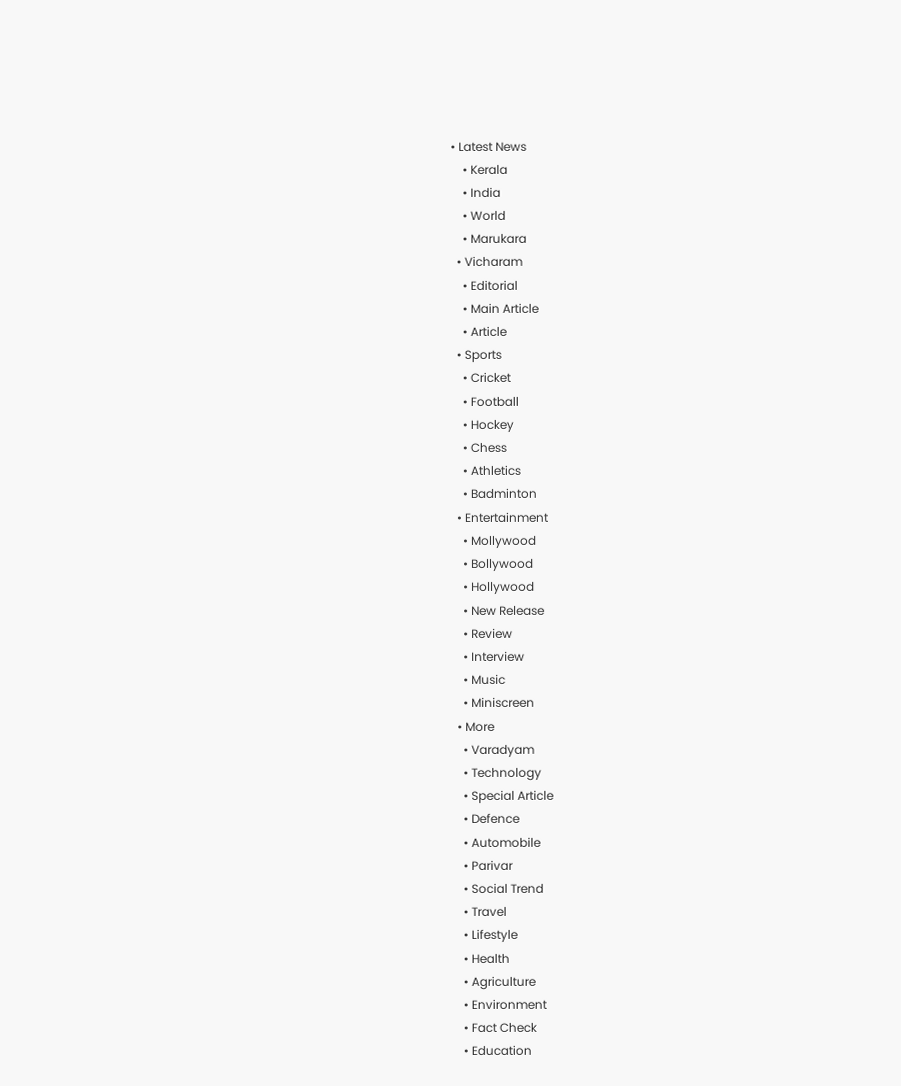• Latest News
    • Kerala
    • India
    • World
    • Marukara
  • Vicharam
    • Editorial
    • Main Article
    • Article
  • Sports
    • Cricket
    • Football
    • Hockey
    • Chess
    • Athletics
    • Badminton
  • Entertainment
    • Mollywood
    • Bollywood
    • Hollywood
    • New Release
    • Review
    • Interview
    • Music
    • Miniscreen
  • More
    • Varadyam
    • Technology
    • Special Article
    • Defence
    • Automobile
    • Parivar
    • Social Trend
    • Travel
    • Lifestyle
    • Health
    • Agriculture
    • Environment
    • Fact Check
    • Education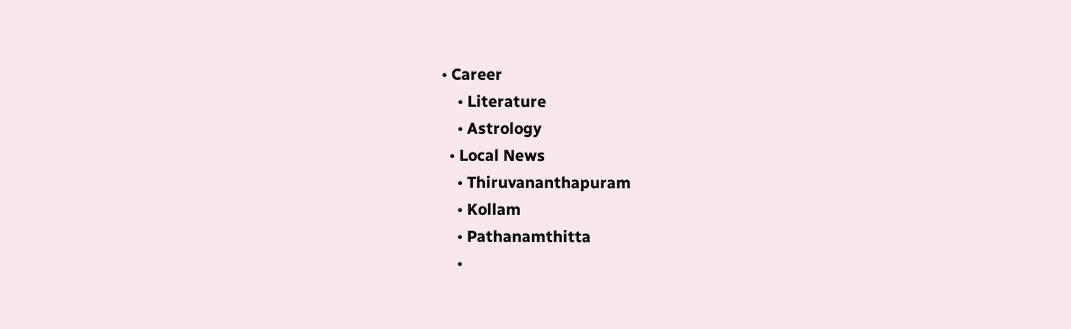• Career
    • Literature
    • Astrology
  • Local News
    • Thiruvananthapuram
    • Kollam
    • Pathanamthitta
    •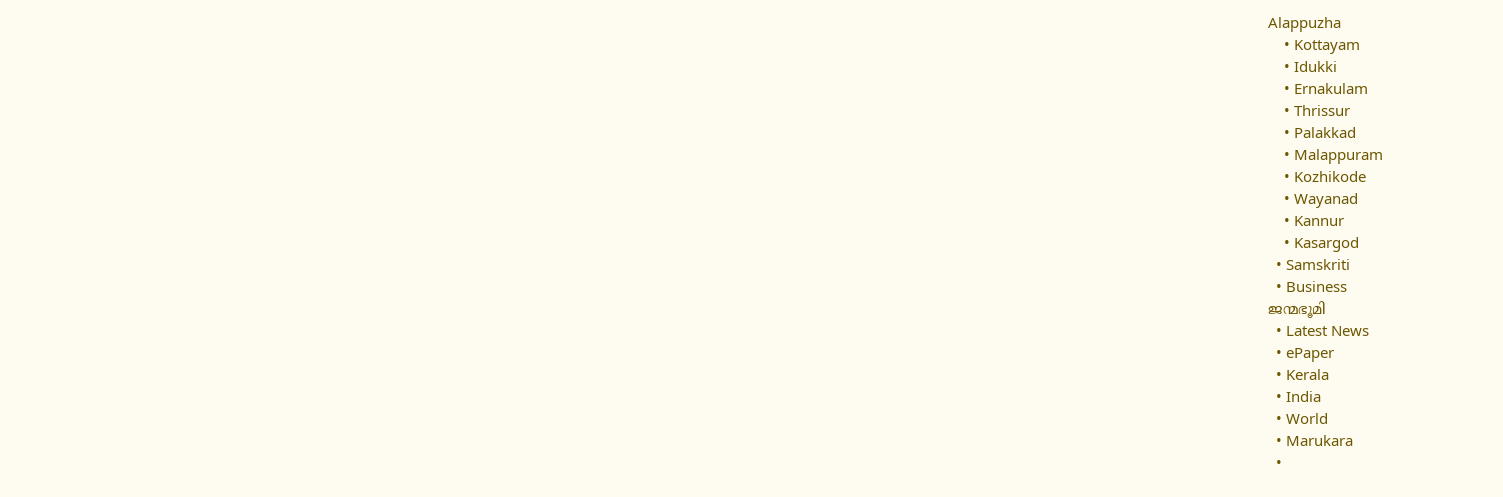Alappuzha
    • Kottayam
    • Idukki
    • Ernakulam
    • Thrissur
    • Palakkad
    • Malappuram
    • Kozhikode
    • Wayanad
    • Kannur
    • Kasargod
  • Samskriti
  • Business
ജന്മഭൂമി
  • Latest News
  • ePaper
  • Kerala
  • India
  • World
  • Marukara
  •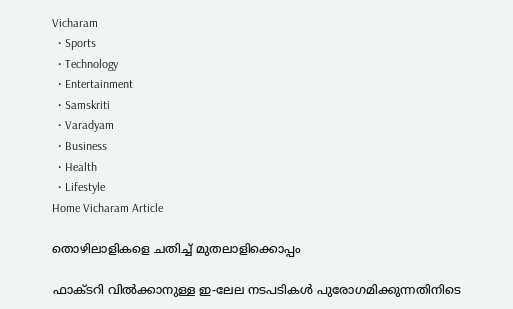Vicharam
  • Sports
  • Technology
  • Entertainment
  • Samskriti
  • Varadyam
  • Business
  • Health
  • Lifestyle
Home Vicharam Article

തൊഴിലാളികളെ ചതിച്ച് മുതലാളിക്കൊപ്പം

ഫാക്ടറി വില്‍ക്കാനുള്ള ഇ-ലേല നടപടികള്‍ പുരോഗമിക്കുന്നതിനിടെ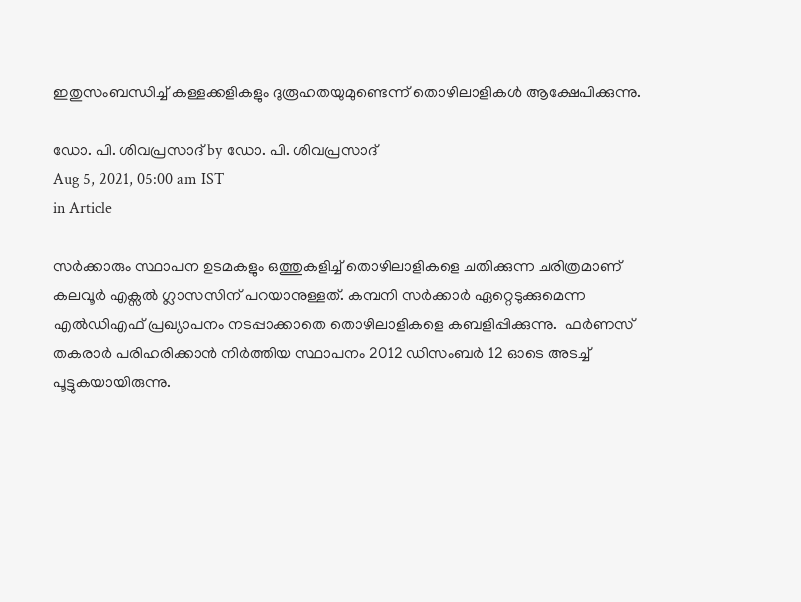ഇതുസംബന്ധിച്ച് കള്ളക്കളികളും ദുരൂഹതയുമുണ്ടെന്ന് തൊഴിലാളികള്‍ ആക്ഷേപിക്കുന്നു.

ഡോ. പി. ശിവപ്രസാദ് by ഡോ. പി. ശിവപ്രസാദ്
Aug 5, 2021, 05:00 am IST
in Article

സര്‍ക്കാരും സ്ഥാപന ഉടമകളും ഒത്തുകളിച്ച് തൊഴിലാളികളെ ചതിക്കുന്ന ചരിത്രമാണ് കലവൂര്‍ എക്സല്‍ ഗ്ലാസസിന് പറയാനുള്ളത്. കമ്പനി സര്‍ക്കാര്‍ ഏറ്റെടുക്കുമെന്ന എല്‍ഡിഎഫ് പ്രഖ്യാപനം നടപ്പാക്കാതെ തൊഴിലാളികളെ കബളിപ്പിക്കുന്നു.  ഫര്‍ണസ് തകരാര്‍ പരിഹരിക്കാന്‍ നിര്‍ത്തിയ സ്ഥാപനം 2012 ഡിസംബര്‍ 12 ഓടെ അടച്ച് പൂട്ടുകയായിരുന്നു.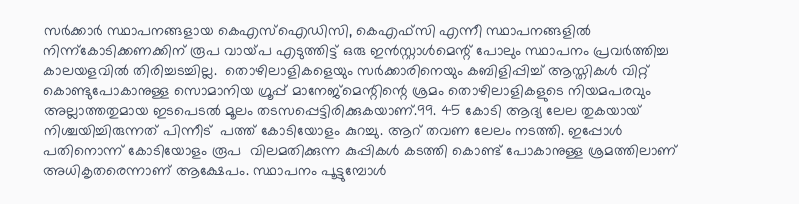സര്‍ക്കാര്‍ സ്ഥാപനങ്ങളായ കെഎസ്ഐഡിസി, കെഎഫ്സി എന്നീ സ്ഥാപനങ്ങളില്‍ നിന്ന്കോടിക്കണക്കിന് രൂപ വായ്‌പ എടുത്തിട്ട് ഒരു ഇന്‍സ്റ്റാള്‍മെന്റ് പോലും സ്ഥാപനം പ്രവര്‍ത്തിച്ച കാലയളവില്‍ തിരിച്ചടച്ചില്ല.  തൊഴിലാളികളെയും സര്‍ക്കാരിനെയും കബിളിപ്പിച്ച് ആസ്തികള്‍ വിറ്റ് കൊണ്ടുപോകാനുള്ള സൊമാനിയ ഗ്രൂപ്പ് മാനേജ്മെന്റിന്റെ ശ്രമം തൊഴിലാളികളുടെ നിയമപരവും അല്ലാത്തതുമായ ഇടപെടല്‍ മൂലം തടസപ്പെട്ടിരിക്കുകയാണ്.99. 45 കോടി ആദ്യ ലേല തുകയായ് നിശ്ചയിച്ചിരുന്നത് പിന്നീട്  പത്ത് കോടിയോളം കുറച്ചു. ആറ് തവണ ലേലം നടത്തി. ഇപ്പോള്‍ പതിനൊന്ന് കോടിയോളം രൂപ  വിലമതിക്കുന്ന കുപ്പികള്‍ കടത്തി കൊണ്ട് പോകാനുള്ള ശ്രമത്തിലാണ് അധികൃതരെന്നാണ് ആക്ഷേപം. സ്ഥാപനം പൂട്ടുമ്പോള്‍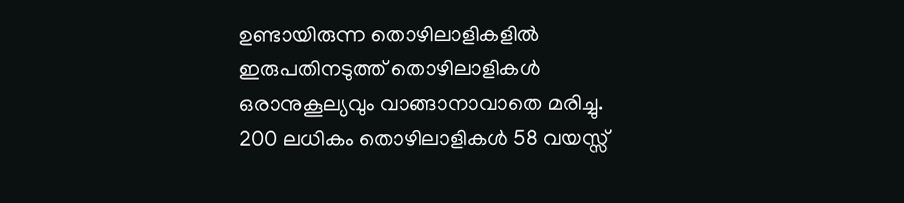ഉണ്ടായിരുന്ന തൊഴിലാളികളില്‍ ഇരുപതിനടുത്ത് തൊഴിലാളികള്‍ ഒരാനുകൂല്യവും വാങ്ങാനാവാതെ മരിച്ചു. 200 ലധികം തൊഴിലാളികള്‍ 58 വയസ്സ്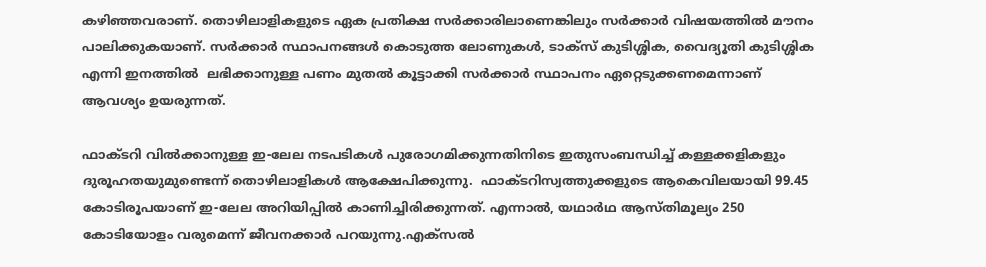കഴിഞ്ഞവരാണ്. തൊഴിലാളികളുടെ ഏക പ്രതിക്ഷ സര്‍ക്കാരിലാണെങ്കിലും സര്‍ക്കാര്‍ വിഷയത്തില്‍ മൗനം പാലിക്കുകയാണ്. സര്‍ക്കാര്‍ സ്ഥാപനങ്ങള്‍ കൊടുത്ത ലോണുകള്‍, ടാക്സ് കുടിശ്ശിക, വൈദ്യൂതി കുടിശ്ശിക എന്നി ഇനത്തില്‍  ലഭിക്കാനുള്ള പണം മുതല്‍ കൂട്ടാക്കി സര്‍ക്കാര്‍ സ്ഥാപനം ഏറ്റെടുക്കണമെന്നാണ് ആവശ്യം ഉയരുന്നത്.

ഫാക്ടറി വില്‍ക്കാനുള്ള ഇ-ലേല നടപടികള്‍ പുരോഗമിക്കുന്നതിനിടെ ഇതുസംബന്ധിച്ച് കള്ളക്കളികളും ദുരൂഹതയുമുണ്ടെന്ന് തൊഴിലാളികള്‍ ആക്ഷേപിക്കുന്നു.  ഫാക്ടറിസ്വത്തുക്കളുടെ ആകെവിലയായി 99.45 കോടിരൂപയാണ് ഇ-ലേല അറിയിപ്പില്‍ കാണിച്ചിരിക്കുന്നത്. എന്നാല്‍, യഥാര്‍ഥ ആസ്തിമൂല്യം 250 കോടിയോളം വരുമെന്ന് ജീവനക്കാര്‍ പറയുന്നു.എക്‌സല്‍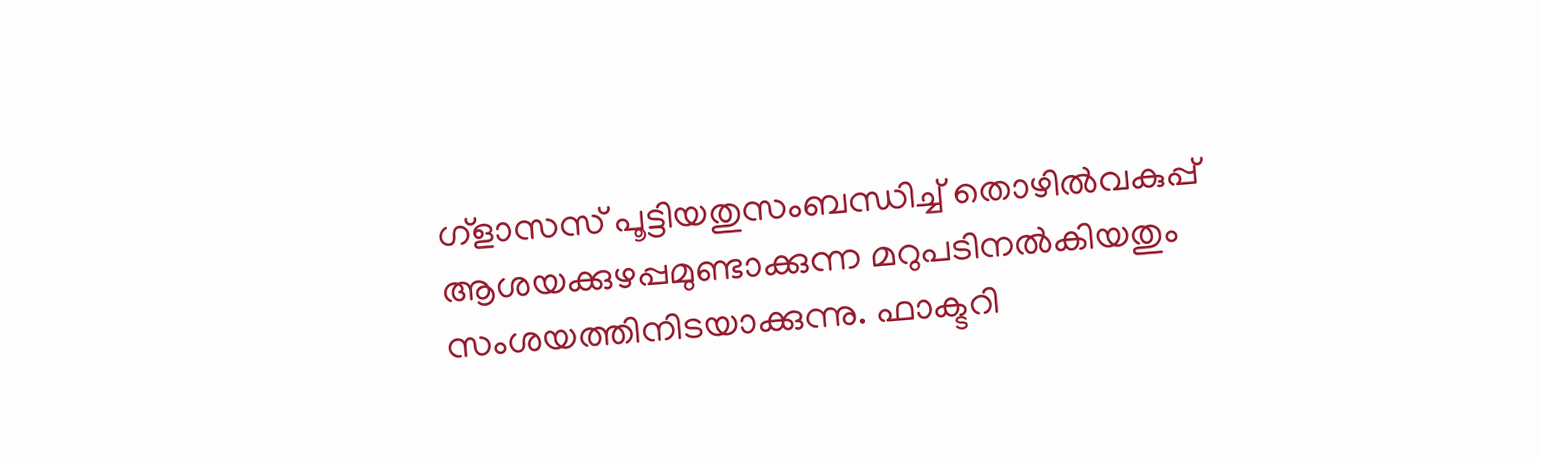ഗ്ളാസസ് പൂട്ടിയതുസംബന്ധിച്ച് തൊഴില്‍വകുപ്പ് ആശയക്കുഴപ്പമുണ്ടാക്കുന്ന മറുപടിനല്‍കിയതും സംശയത്തിനിടയാക്കുന്നു. ഫാക്ടറി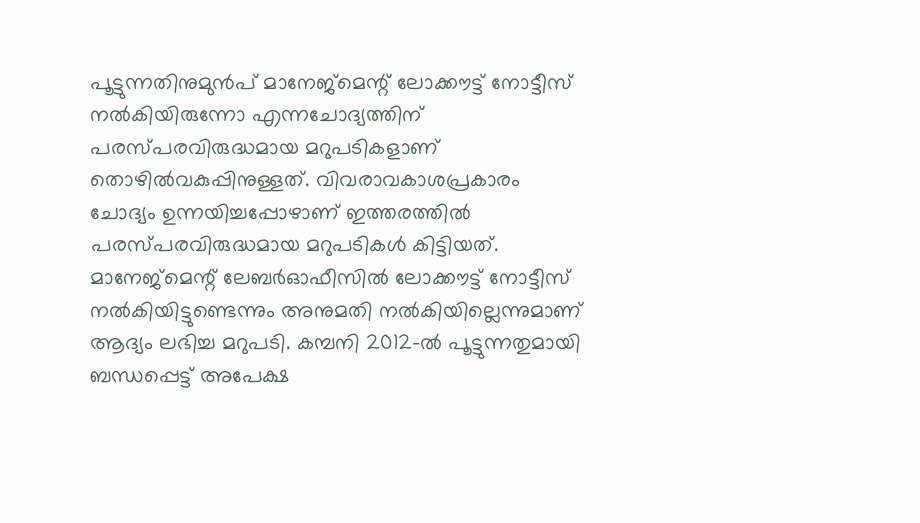പൂട്ടുന്നതിനുമുന്‍പ് മാനേജ്‌മെന്റ് ലോക്കൗട്ട് നോട്ടീസ് നല്‍കിയിരുന്നോ എന്നചോദ്യത്തിന് പരസ്പരവിരുദ്ധമായ മറുപടികളാണ് തൊഴില്‍വകുപ്പിനുള്ളത്. വിവരാവകാശപ്രകാരം ചോദ്യം ഉന്നയിച്ചപ്പോഴാണ് ഇത്തരത്തില്‍ പരസ്പരവിരുദ്ധമായ മറുപടികള്‍ കിട്ടിയത്. മാനേജ്‌മെന്റ് ലേബര്‍ഓഫീസില്‍ ലോക്കൗട്ട് നോട്ടീസ് നല്‍കിയിട്ടുണ്ടെന്നും അനുമതി നല്‍കിയില്ലെന്നുമാണ് ആദ്യം ലഭിച്ച മറുപടി. കമ്പനി 2012-ല്‍ പൂട്ടുന്നതുമായി ബന്ധപ്പെട്ട് അപേക്ഷ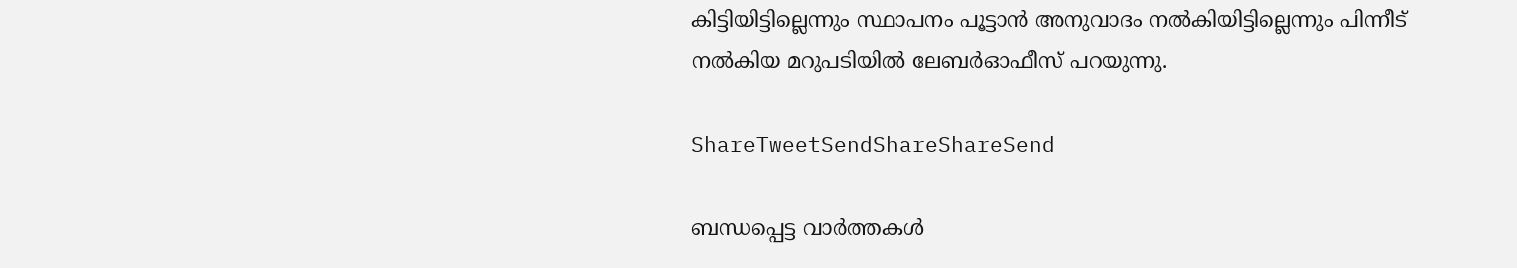കിട്ടിയിട്ടില്ലെന്നും സ്ഥാപനം പൂട്ടാന്‍ അനുവാദം നല്‍കിയിട്ടില്ലെന്നും പിന്നീട് നല്‍കിയ മറുപടിയില്‍ ലേബര്‍ഓഫീസ് പറയുന്നു.

ShareTweetSendShareShareSend

ബന്ധപ്പെട്ട വാര്‍ത്തകള്‍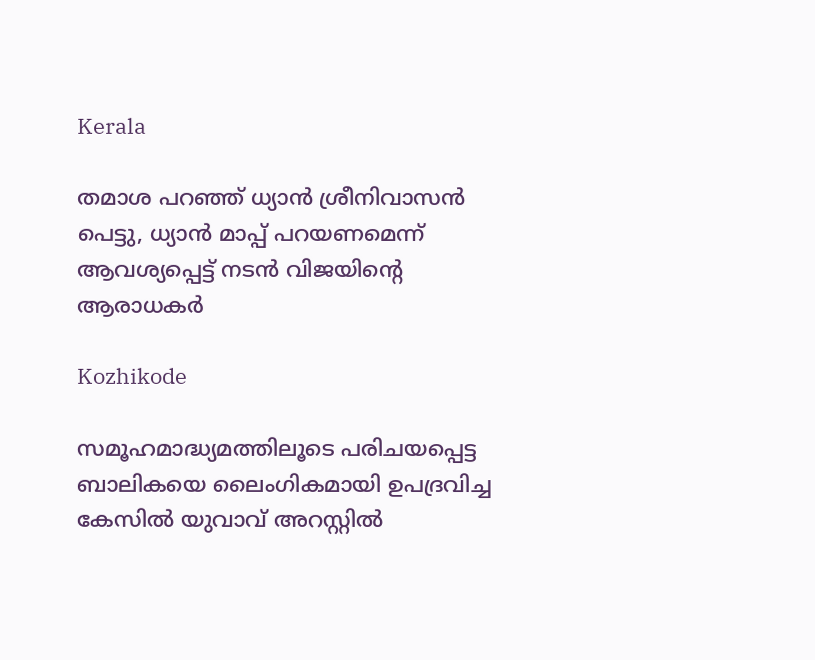Kerala

തമാശ പറഞ്ഞ് ധ്യാന്‍ ശ്രീനിവാസന്‍ പെട്ടു, ധ്യാന്‍ മാപ്പ് പറയണമെന്ന് ആവശ്യപ്പെട്ട് നടന്‍ വിജയിന്റെ ആരാധകര്‍

Kozhikode

സമൂഹമാദ്ധ്യമത്തിലൂടെ പരിചയപ്പെട്ട ബാലികയെ ലൈംഗികമായി ഉപദ്രവിച്ച കേസില്‍ യുവാവ് അറസ്റ്റില്‍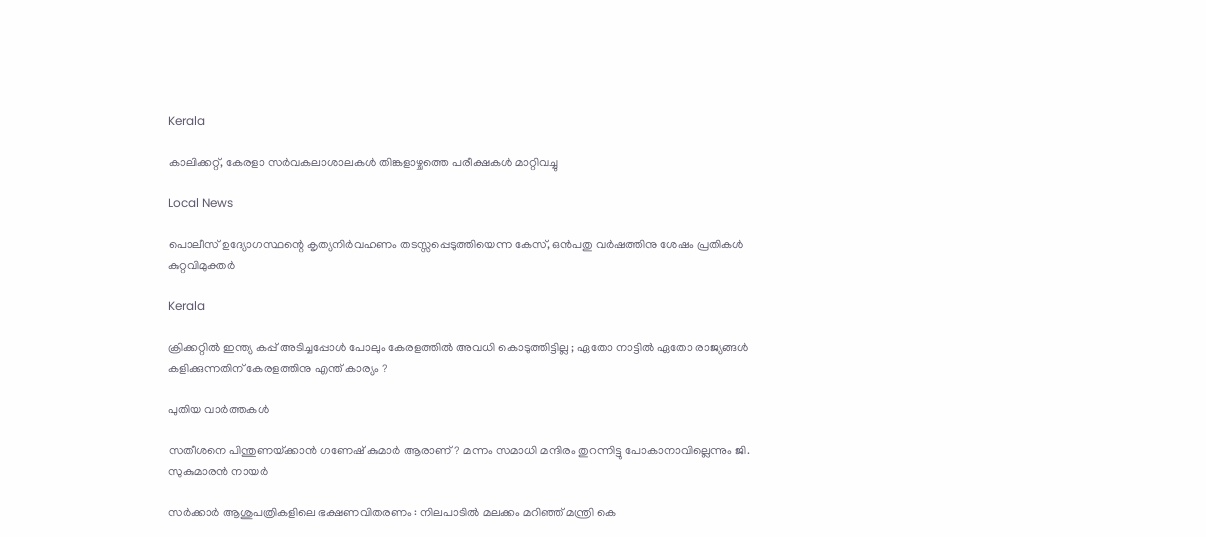Kerala

കാലിക്കറ്റ്, കേരളാ സര്‍വകലാശാലകള്‍ തിങ്കളാഴ്ചത്തെ പരീക്ഷകള്‍ മാറ്റിവച്ചു

Local News

പൊലീസ് ഉദ്യോഗസ്ഥന്റെ കൃത്യനിര്‍വഹണം തടസ്സപ്പെടുത്തിയെന്ന കേസ്, ഒന്‍പതു വര്‍ഷത്തിനു ശേഷം പ്രതികള്‍ കുറ്റവിമുക്തര്‍

Kerala

ക്രിക്കറ്റിൽ ഇന്ത്യ കപ്പ്‌ അടിച്ചപ്പോൾ പോലും കേരളത്തിൽ അവധി കൊടുത്തിട്ടില്ല ; ഏതോ നാട്ടിൽ ഏതോ രാജ്യങ്ങൾ കളിക്കുന്നതിന് കേരളത്തിനു എന്ത് കാര്യം ?

പുതിയ വാര്‍ത്തകള്‍

സതീശനെ പിന്തുണയ്‌ക്കാന്‍ ഗണേഷ് കുമാര്‍ ആരാണ്? മന്നം സമാധി മന്ദിരം തുറന്നിട്ടു പോകാനാവില്ലെന്നും ജി. സുകുമാരന്‍ നായര്‍

സര്‍ക്കാര്‍ ആശുപത്രികളിലെ ഭക്ഷണവിതരണം : നിലപാടില്‍ മലക്കം മറിഞ്ഞ് മന്ത്രി കെ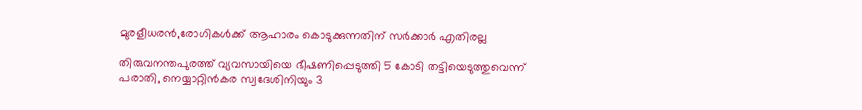മുരളീധരന്‍,രോഗികള്‍ക്ക് ആഹാരം കൊടുക്കുന്നതിന് സര്‍ക്കാര്‍ എതിരല്ല

തിരുവനന്തപുരത്ത് വ്യവസായിയെ ഭീഷണിപ്പെടുത്തി 5 കോടി തട്ടിയെടുത്തുവെന്ന് പരാതി, നെയ്യാറ്റിന്‍കര സ്വദേശിനിയും 3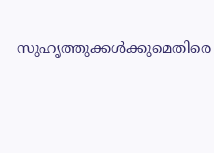സുഹൃത്തുക്കള്‍ക്കുമെതിരെ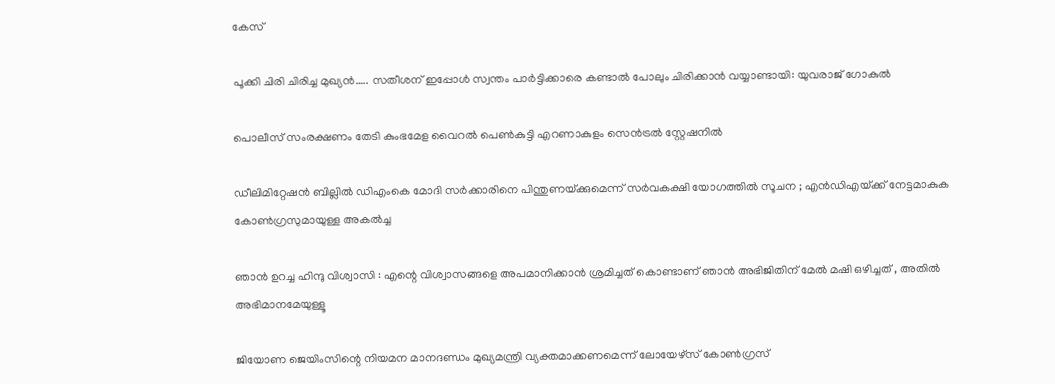കേസ്

പൂക്കി ചിരി ചിരിച്ച മുഖ്യന്‍….. സതീശന് ഇപ്പോള്‍ സ്വന്തം പാര്‍ട്ടിക്കാരെ കണ്ടാല്‍ പോലും ചിരിക്കാന്‍ വയ്യാണ്ടായി: യുവരാജ് ഗോകുല്‍

പൊലീസ് സംരക്ഷണം തേടി കുംഭമേള വൈറല്‍ പെണ്‍കുട്ടി എറണാകുളം സെന്‍ട്രല്‍ സ്റ്റേഷനില്‍

ഡീലിമിറ്റേഷൻ ബില്ലിൽ ഡിഎംകെ മോദി സർക്കാരിനെ പിന്തുണയ്‌ക്കുമെന്ന് സർവകക്ഷി യോഗത്തിൽ സൂചന ; എൻഡിഎയ്‌ക്ക് നേട്ടമാകുക കോൺഗ്രസുമായുള്ള അകൽച്ച

ഞാൻ ഉറച്ച ഹിന്ദു വിശ്വാസി : എന്റെ വിശ്വാസങ്ങളെ അപമാനിക്കാൻ ശ്രമിച്ചത് കൊണ്ടാണ് ഞാൻ അഭിജിതിന് മേൽ മഷി ഒഴിച്ചത് , അതിൽ അഭിമാനമേയുള്ളൂ

ജിയോണ ജെയിംസിന്റെ നിയമന മാനദണ്ഡം മുഖ്യമന്ത്രി വ്യക്തമാക്കണമെന്ന് ലോയേഴ്‌സ് കോണ്‍ഗ്രസ്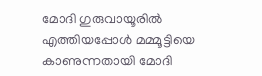മോദി ഗുരുവായൂരില്‍ എത്തിയപ്പോള്‍ മമ്മൂട്ടിയെ കാണുന്നതായി മോദി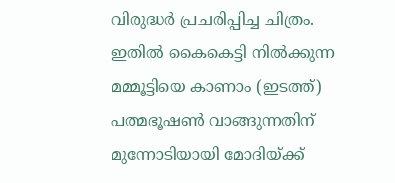വിരുദ്ധര്‍ പ്രചരിപ്പിച്ച ചിത്രം. ഇതില്‍ കൈകെട്ടി നില്‍ക്കുന്ന മമ്മൂട്ടിയെ കാണാം (ഇടത്ത്) പത്മഭൂഷണ്‍ വാങ്ങുന്നതിന് മുന്നോടിയായി മോദിയ്ക്ക്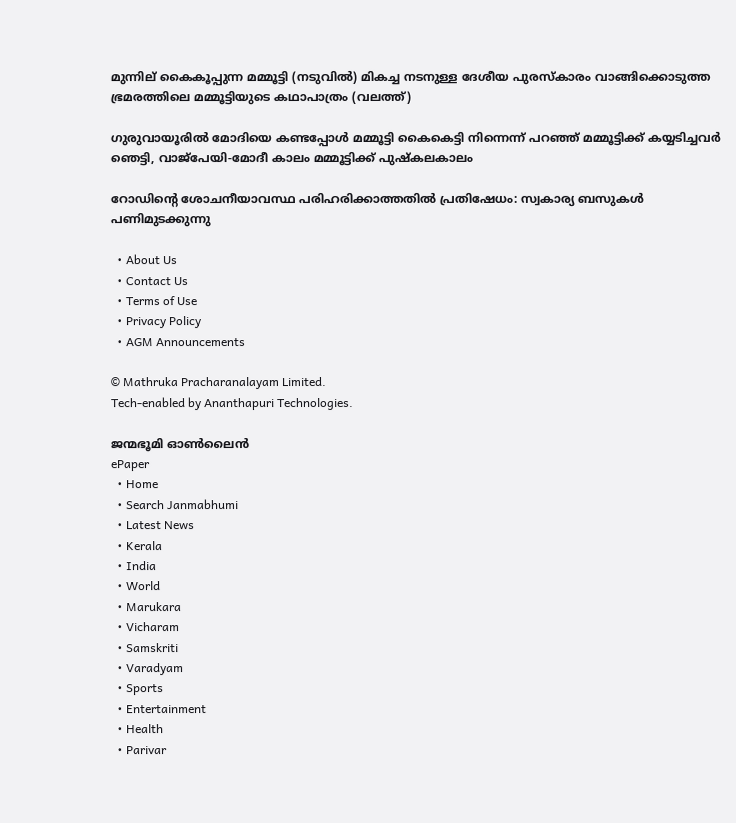മുന്നില‍് കൈകൂപ്പുന്ന മമ്മൂട്ടി (നടുവില്‍) മികച്ച നടനുള്ള ദേശീയ പുരസ്കാരം വാങ്ങിക്കൊടുത്ത ഭ്രമരത്തിലെ മമ്മൂട്ടിയുടെ കഥാപാത്രം (വലത്ത്)

ഗുരുവായൂരില്‍ മോദിയെ കണ്ടപ്പോള്‍ മമ്മൂട്ടി കൈകെട്ടി നിന്നെന്ന് പറഞ്ഞ് മമ്മൂട്ടിക്ക് കയ്യടിച്ചവര്‍ ഞെട്ടി, വാജ്പേയി-മോദീ കാലം മമ്മൂട്ടിക്ക് പുഷ്കലകാലം

റോഡിന്റെ ശോചനീയാവസ്ഥ പരിഹരിക്കാത്തതില്‍ പ്രതിഷേധം: സ്വകാര്യ ബസുകള്‍ പണിമുടക്കുന്നു

  • About Us
  • Contact Us
  • Terms of Use
  • Privacy Policy
  • AGM Announcements

© Mathruka Pracharanalayam Limited.
Tech-enabled by Ananthapuri Technologies.

ജന്മഭൂമി ഓണ്‍ലൈന്‍
ePaper
  • Home
  • Search Janmabhumi
  • Latest News
  • Kerala
  • India
  • World
  • Marukara
  • Vicharam
  • Samskriti
  • Varadyam
  • Sports
  • Entertainment
  • Health
  • Parivar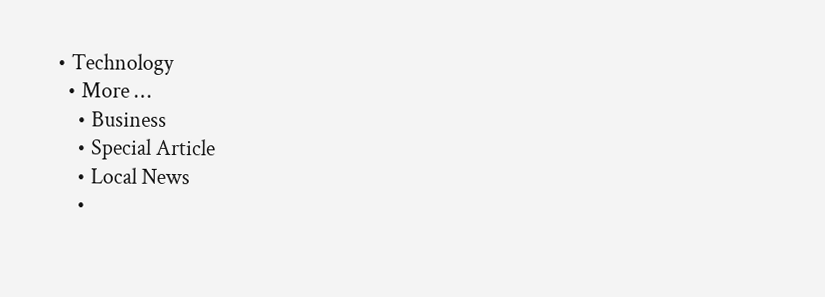• Technology
  • More …
    • Business
    • Special Article
    • Local News
    •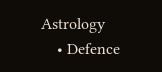Astrology
    • Defence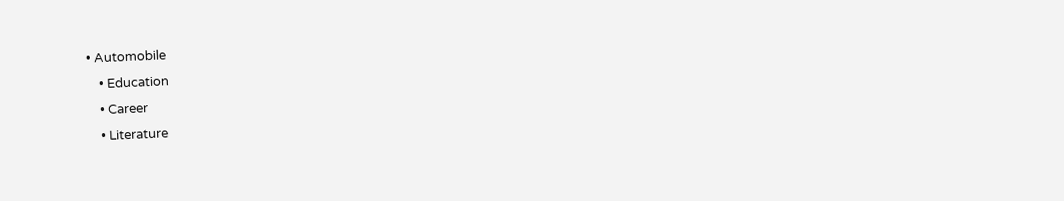• Automobile
    • Education
    • Career
    • Literature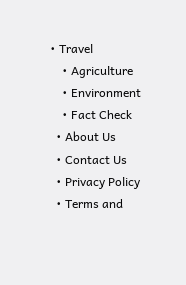• Travel
    • Agriculture
    • Environment
    • Fact Check
  • About Us
  • Contact Us
  • Privacy Policy
  • Terms and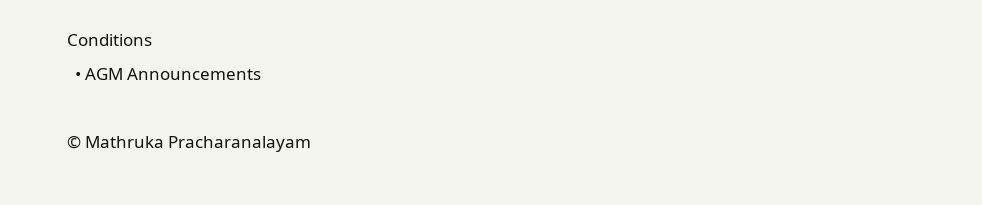Conditions
  • AGM Announcements

© Mathruka Pracharanalayam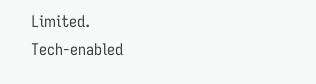Limited.
Tech-enabled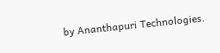by Ananthapuri Technologies.